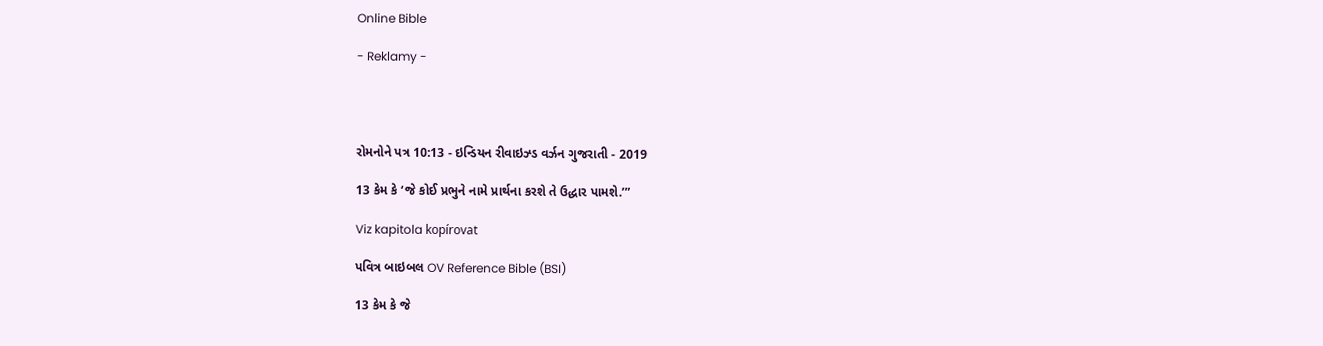Online Bible

- Reklamy -




રોમનોને પત્ર 10:13 - ઇન્ડિયન રીવાઇઝ્ડ વર્ઝન ગુજરાતી - 2019

13 કેમ કે ‘જે કોઈ પ્રભુને નામે પ્રાર્થના કરશે તે ઉદ્ધાર પામશે.’”

Viz kapitola kopírovat

પવિત્ર બાઇબલ OV Reference Bible (BSI)

13 કેમ કે જે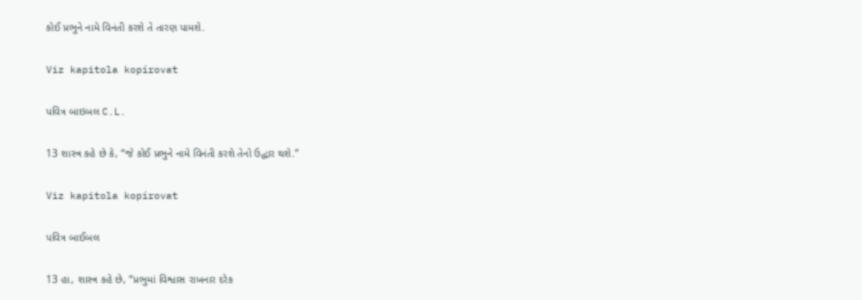કોઈ પ્રભુને નામે વિનંતી કરશે તે તારણ પામશે.

Viz kapitola kopírovat

પવિત્ર બાઇબલ C.L.

13 શાસ્ત્ર કહે છે કે, “જે કોઈ પ્રભુને નામે વિનંતી કરશે તેનો ઉદ્ધાર થશે.”

Viz kapitola kopírovat

પવિત્ર બાઈબલ

13 હા, શાસ્ત્ર કહે છે, “પ્રભુમાં વિશ્વાસ રાખનાર દરેક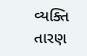વ્યક્તિ તારણ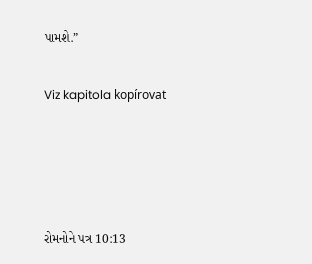પામશે.”

Viz kapitola kopírovat




રોમનોને પત્ર 10:13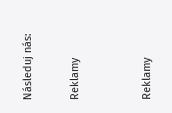Následuj nás:

Reklamy


Reklamy